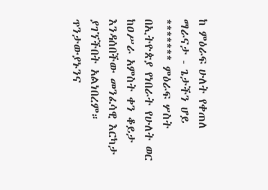ከ ምዕራፍ ሁለት የቀጠለ
ማራናታ - ጌታችን ሆይ ******* ምዕራፍ ሦስት
በኢትዮጵያ የነበራት የሁለት ወር ከዐሥራ አምስት ቀን ቆይታ እንዳሰበችው መንፈሳዊ እርካታ ያገኘችበት አልነበረም። ጥንታውያኑንና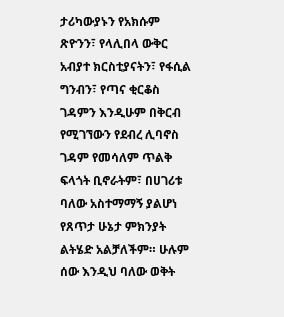ታሪካውያኑን የአክሱም ጽዮንን፣ የላሊበላ ውቅር አብያተ ክርስቲያናትን፣ የፋሲል ግንብን፣ የጣና ቂርቆስ ገዳምን እንዲሁም በቅርብ የሚገኘውን የደብረ ሊባኖስ ገዳም የመሳለም ጥልቅ ፍላጎት ቢኖራትም፣ በሀገሪቱ ባለው አስተማማኝ ያልሆነ የጸጥታ ሁኔታ ምክንያት ልትሄድ አልቻለችም። ሁሉም ሰው እንዲህ ባለው ወቅት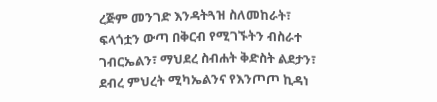ረጅም መንገድ እንዳትጓዝ ስለመከራት፣ ፍላጎቷን ውጣ በቅርብ የሚገኙትን ብስራተ ገብርኤልን፣ ማህደረ ስብሐት ቅድስት ልደታን፣ ደብረ ምህረት ሚካኤልንና የእንጦጦ ኪዳነ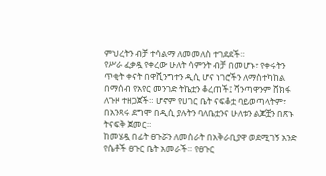ምህረትን ብቻ ተሳልማ ለመመለስ ተገደደች።
የሥራ ፈቃዷ የቀረው ሁለት ሳምንት ብቻ በመሆኑ፣ የቀሩትን ጥቂት ቀናት በዋሺንግተን ዲሲ ሆና ነገሮችን ለማስተካከል በማሰብ የአየር መንገድ ትኬቷን ቆረጠች፤ ሻንጣዋንም ሸክፋ ለጉዞ ተዘጋጀች። ሆኖም የሀገር ቤት ናፍቆቷ ባይወጣላትም፣ በአንጻሩ ደግሞ በዲሲ ያሉትን ባለቤቷንና ሁለቱን ልጆቿን በጽኑ ትናፍቅ ጀመር።
ከመሄዷ በፊት ፀጉሯን ለመሰራት በአቅራቢያዋ ወደሚገኝ አንድ የሴቶች ፀጉር ቤት አመራች። የፀጉር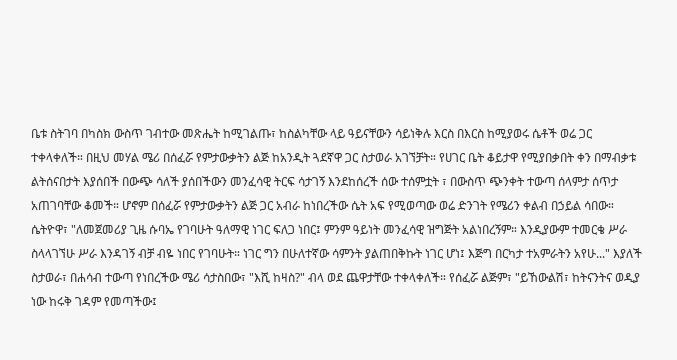ቤቱ ስትገባ በካስክ ውስጥ ገብተው መጽሔት ከሚገልጡ፣ ከስልካቸው ላይ ዓይናቸውን ሳይነቅሉ እርስ በእርስ ከሚያወሩ ሴቶች ወሬ ጋር ተቀላቀለች። በዚህ መሃል ሜሪ በሰፈሯ የምታውቃትን ልጅ ከአንዲት ጓደኛዋ ጋር ስታወራ አገኘቻት። የሀገር ቤት ቆይታዋ የሚያበቃበት ቀን በማብቃቱ ልትሰናበታት እያሰበች በውጭ ሳለች ያሰበችውን መንፈሳዊ ትርፍ ሳታገኝ እንደከሰረች ሰው ተሰምቷት ፣ በውስጥ ጭንቀት ተውጣ ሰላምታ ሰጥታ አጠገባቸው ቆመች። ሆኖም በሰፈሯ የምታውቃትን ልጅ ጋር አብራ ከነበረችው ሴት አፍ የሚወጣው ወሬ ድንገት የሜሪን ቀልብ በኃይል ሳበው።
ሴትዮዋ፣ "ለመጀመሪያ ጊዜ ሱባኤ የገባሁት ዓለማዊ ነገር ፍለጋ ነበር፤ ምንም ዓይነት መንፈሳዊ ዝግጅት አልነበረኝም። እንዲያውም ተመርቄ ሥራ ስላላገኘሁ ሥራ እንዳገኝ ብቻ ብዬ ነበር የገባሁት። ነገር ግን በሁለተኛው ሳምንት ያልጠበቅኩት ነገር ሆነ፤ እጅግ በርካታ ተአምራትን አየሁ..." እያለች ስታወራ፣ በሐሳብ ተውጣ የነበረችው ሜሪ ሳታስበው፣ "እሺ ከዛስ?" ብላ ወደ ጨዋታቸው ተቀላቀለች። የሰፈሯ ልጅም፣ "ይኸውልሽ፣ ከትናንትና ወዲያ ነው ከሩቅ ገዳም የመጣችው፤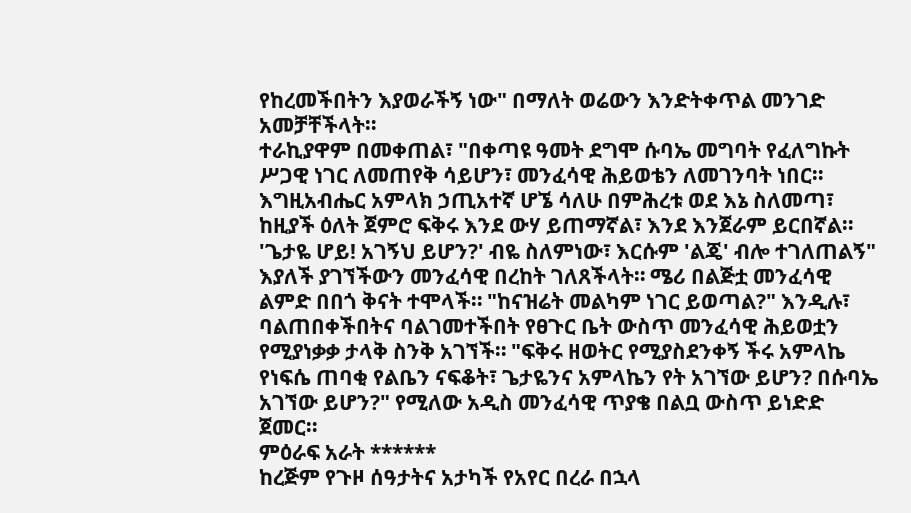የከረመችበትን እያወራችኝ ነው" በማለት ወሬውን እንድትቀጥል መንገድ አመቻቸችላት።
ተራኪያዋም በመቀጠል፣ "በቀጣዩ ዓመት ደግሞ ሱባኤ መግባት የፈለግኩት ሥጋዊ ነገር ለመጠየቅ ሳይሆን፣ መንፈሳዊ ሕይወቴን ለመገንባት ነበር። እግዚአብሔር አምላክ ኃጢአተኛ ሆኜ ሳለሁ በምሕረቱ ወደ እኔ ስለመጣ፣ ከዚያች ዕለት ጀምሮ ፍቅሩ እንደ ውሃ ይጠማኛል፣ እንደ እንጀራም ይርበኛል። 'ጌታዬ ሆይ! አገኝህ ይሆን?' ብዬ ስለምነው፣ እርሱም 'ልጄ' ብሎ ተገለጠልኝ" እያለች ያገኘችውን መንፈሳዊ በረከት ገለጸችላት። ሜሪ በልጅቷ መንፈሳዊ ልምድ በበጎ ቅናት ተሞላች። "ከናዝሬት መልካም ነገር ይወጣል?" እንዲሉ፣ ባልጠበቀችበትና ባልገመተችበት የፀጉር ቤት ውስጥ መንፈሳዊ ሕይወቷን የሚያነቃቃ ታላቅ ስንቅ አገኘች። "ፍቅሩ ዘወትር የሚያስደንቀኝ ችሩ አምላኬ የነፍሴ ጠባቂ የልቤን ናፍቆት፣ ጌታዬንና አምላኬን የት አገኘው ይሆን? በሱባኤ አገኘው ይሆን?" የሚለው አዲስ መንፈሳዊ ጥያቄ በልቧ ውስጥ ይነድድ ጀመር።
ምዕራፍ አራት ******
ከረጅም የጉዞ ሰዓታትና አታካች የአየር በረራ በኋላ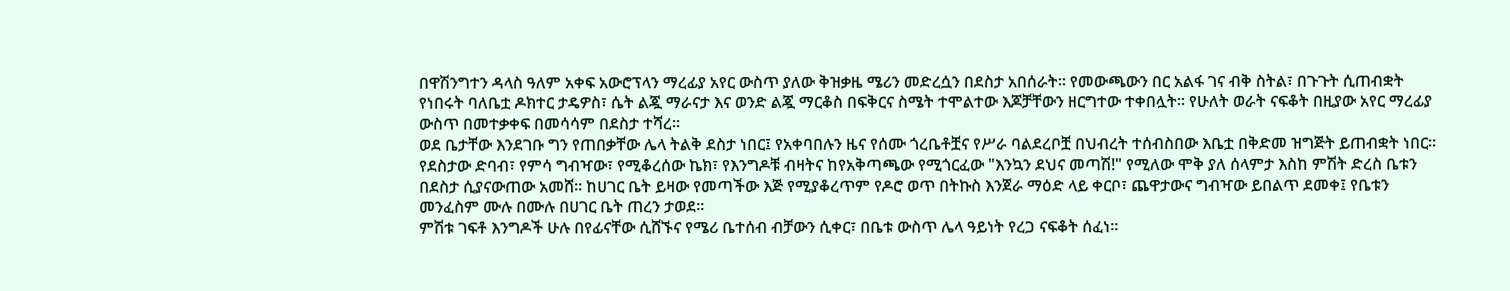በዋሽንግተን ዳላስ ዓለም አቀፍ አውሮፕላን ማረፊያ አየር ውስጥ ያለው ቅዝቃዜ ሜሪን መድረሷን በደስታ አበሰራት። የመውጫውን በር አልፋ ገና ብቅ ስትል፣ በጉጉት ሲጠብቋት የነበሩት ባለቤቷ ዶክተር ታዴዎስ፣ ሴት ልጇ ማራናታ እና ወንድ ልጇ ማርቆስ በፍቅርና ስሜት ተሞልተው እጆቻቸውን ዘርግተው ተቀበሏት። የሁለት ወራት ናፍቆት በዚያው አየር ማረፊያ ውስጥ በመተቃቀፍ በመሳሳም በደስታ ተሻረ።
ወደ ቤታቸው እንደገቡ ግን የጠበቃቸው ሌላ ትልቅ ደስታ ነበር፤ የአቀባበሉን ዜና የሰሙ ጎረቤቶቿና የሥራ ባልደረቦቿ በህብረት ተሰብስበው እቤቷ በቅድመ ዝግጅት ይጠብቋት ነበር። የደስታው ድባብ፣ የምሳ ግብዣው፣ የሚቆረሰው ኬክ፣ የእንግዶቹ ብዛትና ከየአቅጣጫው የሚጎርፈው "እንኳን ደህና መጣሽ!" የሚለው ሞቅ ያለ ሰላምታ እስከ ምሽት ድረስ ቤቱን በደስታ ሲያናውጠው አመሸ። ከሀገር ቤት ይዛው የመጣችው እጅ የሚያቆረጥም የዶሮ ወጥ በትኩስ እንጀራ ማዕድ ላይ ቀርቦ፣ ጨዋታውና ግብዣው ይበልጥ ደመቀ፤ የቤቱን መንፈስም ሙሉ በሙሉ በሀገር ቤት ጠረን ታወደ።
ምሽቱ ገፍቶ እንግዶች ሁሉ በየፊናቸው ሲሸኙና የሜሪ ቤተሰብ ብቻውን ሲቀር፣ በቤቱ ውስጥ ሌላ ዓይነት የረጋ ናፍቆት ሰፈነ።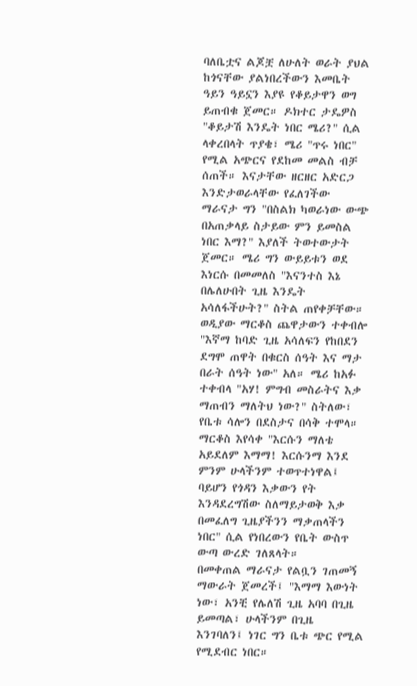ባለቤቷና ልጆቿ ለሁለት ወራት ያህል ከጎናቸው ያልነበረችውን እመቤት ዓይን ዓይኗን እያዩ የቆይታዋን ወግ ይጠብቁ ጀመር። ዶክተር ታዴዎስ "ቆይታሽ እንዴት ነበር ሜሪ?" ሲል ላቀረበላት ጥያቄ፣ ሜሪ "ጥሩ ነበር" የሚል አጭርና የደከመ መልስ ብቻ ሰጠች። እናታቸው ዘርዘር አድርጋ እንድታወራላቸው የፈለገችው ማራናታ ግን "በስልክ ካወራነው ውጭ በአጠቃላይ ስታይው ምን ይመስል ነበር እማ?" እያለች ትወተውታት ጀመር። ሜሪ ግን ውይይቱን ወደ እነርሱ በመመለስ "እናንተስ እኔ በሌለሁበት ጊዜ እንዴት አሳለፋችሁት?" ስትል ጠየቀቻቸው።
ወዲያው ማርቆስ ጨዋታውን ተቀብሎ "እኛማ ከባድ ጊዜ አሳለፍን የከበደን ደግሞ ጠዋት በቁርስ ሰዓት እና ማታ በራት ሰዓት ነው" አለ። ሜሪ ከአፉ ተቀብላ "አሃ! ምግብ መስራትና እቃ ማጠብን ማለትህ ነው?" ስትለው፣ የቤቱ ሳሎን በደስታና በሳቅ ተሞላ። ማርቆስ እየሳቀ "እርሱን ማለቴ አይደለም እማማ! እርሱንማ እንደ ምንም ሁላችንም ተወጥተነዋል፤ ባይሆን የጎዳን እቃውን የት እንዳደረግሽው ስለማይታወቅ እቃ በመፈለግ ጊዜያችንን ማቃጠላችን ነበር" ሲል የነበረውን የቤት ውስጥ ውጣ ውረድ ገለጸላት።
በመቀጠል ማራናታ የልቧን ገጠመኝ ማውራት ጀመረች፤ "እማማ እውነት ነው፣ አንቺ የሌለሽ ጊዜ አባባ በጊዜ ይመጣል፣ ሁላችንም በጊዜ እንገባለን፤ ነገር ግን ቤቱ ጭር የሚል የሚደብር ነበር።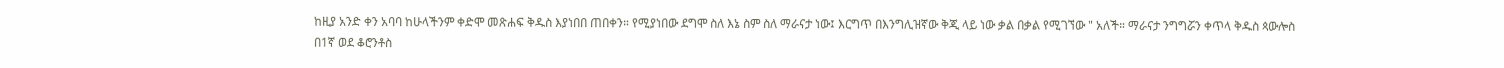ከዚያ አንድ ቀን አባባ ከሁላችንም ቀድሞ መጽሐፍ ቅዱስ እያነበበ ጠበቀን። የሚያነበው ደግሞ ስለ እኔ ስም ስለ ማራናታ ነው፤ እርግጥ በእንግሊዝኛው ቅጂ ላይ ነው ቃል በቃል የሚገኘው " አለች። ማራናታ ንግግሯን ቀጥላ ቅዱስ ጳውሎስ በ1ኛ ወደ ቆሮንቶስ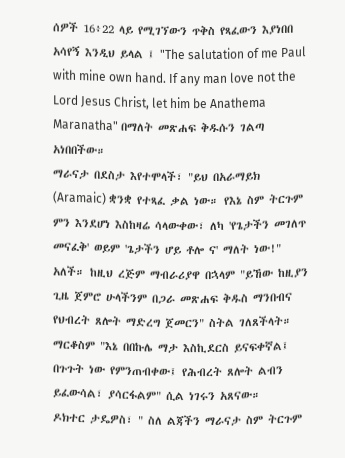ሰዎች 16፥22 ላይ የሚገኘውን ጥቅስ የጻፈውን እያነበበ አሳየኝ እንዲህ ይላል ፤ "The salutation of me Paul with mine own hand. If any man love not the Lord Jesus Christ, let him be Anathema Maranatha" በማለት መጽሐፍ ቅዱሱን ገልጣ አነበበችው።
ማራናታ በደስታ እየተሞላች፣ "ይህ በአራማይክ (Aramaic) ቋንቋ የተጻፈ ቃል ነው። የእኔ ስም ትርጉም ምን እንደሆነ እስከዛሬ ሳላውቀው፣ ለካ 'የጌታችን መገለጥ መናፈቅ' ወይም 'ጌታችን ሆይ ቶሎ ና' ማለት ነው!" አለች። ከዚህ ረጅም ማብራሪያዋ በኋላም "ይኸው ከዚያን ጊዜ ጀምሮ ሁላችንም በጋራ መጽሐፍ ቅዱስ ማንበብና የህብረት ጸሎት ማድረግ ጀመርን" ስትል ገለጸችላት።
ማርቆስም "እኔ በበኩሌ ማታ እስኪደርስ ይናፍቀኛል፤ በጉጉት ነው የምንጠብቀው፤ የሕብረት ጸሎት ልብን ይፈውሳል፣ ያሳርፋልም" ሲል ነገሩን አጸናው።
ዶክተር ታዴዎስ፣ " ስለ ልጃችን ማራናታ ስም ትርጉም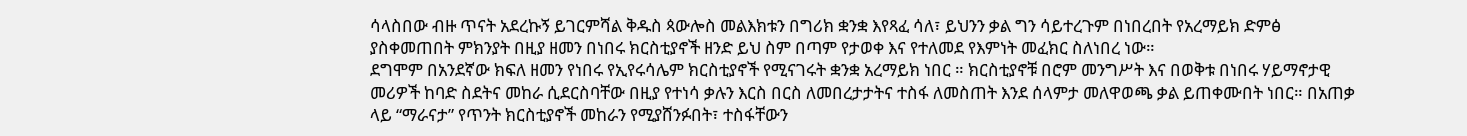ሳላስበው ብዙ ጥናት አደረኩኝ ይገርምሻል ቅዱስ ጳውሎስ መልእክቱን በግሪክ ቋንቋ እየጻፈ ሳለ፣ ይህንን ቃል ግን ሳይተረጉም በነበረበት የአረማይክ ድምፅ ያስቀመጠበት ምክንያት በዚያ ዘመን በነበሩ ክርስቲያኖች ዘንድ ይህ ስም በጣም የታወቀ እና የተለመደ የእምነት መፈክር ስለነበረ ነው።
ደግሞም በአንደኛው ክፍለ ዘመን የነበሩ የኢየሩሳሌም ክርስቲያኖች የሚናገሩት ቋንቋ አረማይክ ነበር ። ክርስቲያኖቹ በሮም መንግሥት እና በወቅቱ በነበሩ ሃይማኖታዊ መሪዎች ከባድ ስደትና መከራ ሲደርስባቸው በዚያ የተነሳ ቃሉን እርስ በርስ ለመበረታታትና ተስፋ ለመስጠት እንደ ሰላምታ መለዋወጫ ቃል ይጠቀሙበት ነበር። በአጠቃ ላይ “ማራናታ” የጥንት ክርስቲያኖች መከራን የሚያሸንፉበት፣ ተስፋቸውን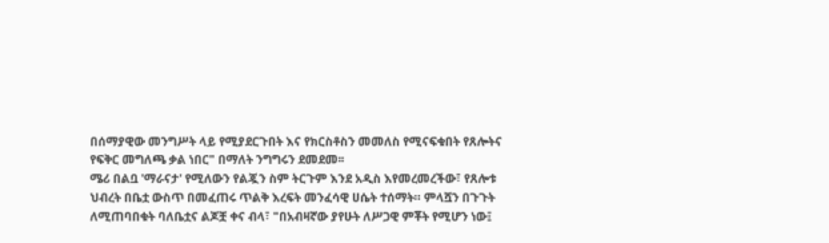በሰማያዊው መንግሥት ላይ የሚያደርጉበት እና የክርስቶስን መመለስ የሚናፍቁበት የጸሎትና የፍቅር መግለጫ ቃል ነበር" በማለት ንግግሩን ደመደመ፡፡
ሜሪ በልቧ 'ማራናታ' የሚለውን የልጇን ስም ትርጉም እንደ አዲስ እየመረመረችው፣ የጸሎቱ ህብረት በቤቷ ውስጥ በመፈጠሩ ጥልቅ እረፍት መንፈሳዊ ሀሴት ተሰማት። ምላሿን በጉጉት ለሚጠባበቁት ባለቤቷና ልጆቿ ቀና ብላ፣ "በአብዛኛው ያየሁት ለሥጋዊ ምቾት የሚሆን ነው፤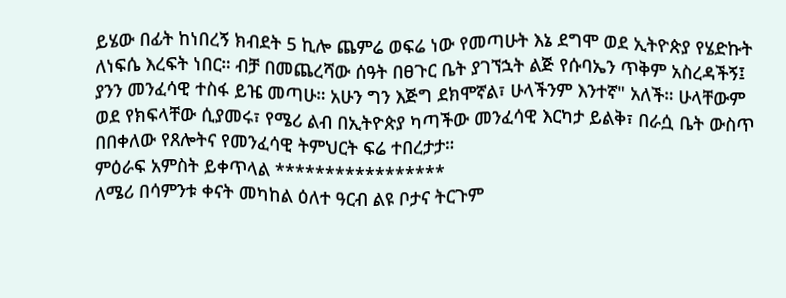ይሄው በፊት ከነበረኝ ክብደት 5 ኪሎ ጨምሬ ወፍሬ ነው የመጣሁት እኔ ደግሞ ወደ ኢትዮጵያ የሄድኩት ለነፍሴ እረፍት ነበር። ብቻ በመጨረሻው ሰዓት በፀጉር ቤት ያገኘኋት ልጅ የሱባኤን ጥቅም አስረዳችኝ፤ ያንን መንፈሳዊ ተስፋ ይዤ መጣሁ። አሁን ግን እጅግ ደክሞኛል፣ ሁላችንም እንተኛ" አለች። ሁላቸውም ወደ የክፍላቸው ሲያመሩ፣ የሜሪ ልብ በኢትዮጵያ ካጣችው መንፈሳዊ እርካታ ይልቅ፣ በራሷ ቤት ውስጥ በበቀለው የጸሎትና የመንፈሳዊ ትምህርት ፍሬ ተበረታታ።
ምዕራፍ አምስት ይቀጥላል *****************
ለሜሪ በሳምንቱ ቀናት መካከል ዕለተ ዓርብ ልዩ ቦታና ትርጉም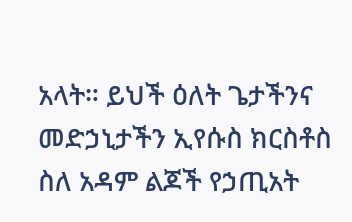አላት። ይህች ዕለት ጌታችንና መድኃኒታችን ኢየሱስ ክርስቶስ ስለ አዳም ልጆች የኃጢአት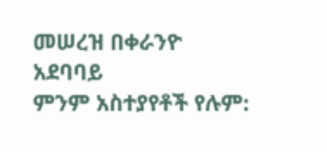መሠረዝ በቀራንዮ አደባባይ
ምንም አስተያየቶች የሉም: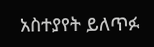አስተያየት ይለጥፉ